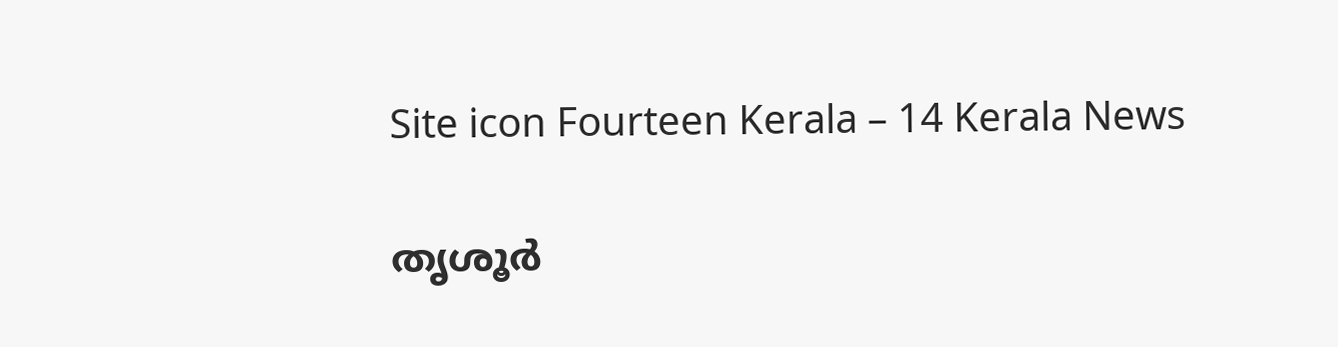Site icon Fourteen Kerala – 14 Kerala News

തൃശൂര്‍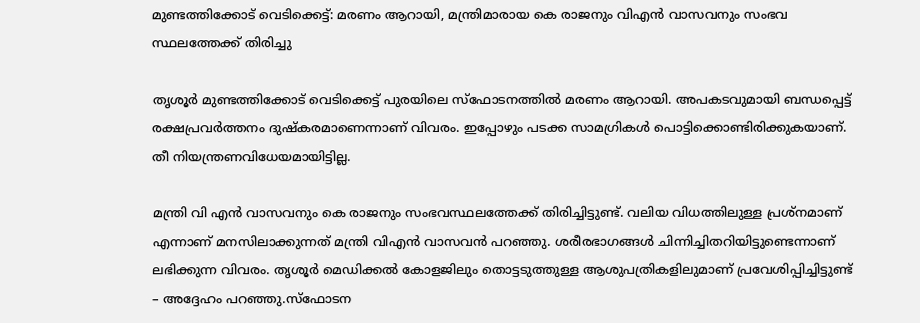മുണ്ടത്തിക്കോട് വെടിക്കെട്ട്: മരണം ആറായി, മന്ത്രിമാരായ കെ രാജനും വിഎന്‍ വാസവനും സംഭവ സ്ഥലത്തേക്ക് തിരിച്ചു

തൃശൂര്‍ മുണ്ടത്തിക്കോട് വെടിക്കെട്ട് പുരയിലെ സ്‌ഫോടനത്തില്‍ മരണം ആറായി. അപകടവുമായി ബന്ധപ്പെട്ട് രക്ഷപ്രവര്‍ത്തനം ദുഷ്‌കരമാണെന്നാണ് വിവരം. ഇപ്പോഴും പടക്ക സാമഗ്രികള്‍ പൊട്ടിക്കൊണ്ടിരിക്കുകയാണ്. തീ നിയന്ത്രണവിധേയമായിട്ടില്ല.

മന്ത്രി വി എന്‍ വാസവനും കെ രാജനും സംഭവസ്ഥലത്തേക്ക് തിരിച്ചിട്ടുണ്ട്. വലിയ വിധത്തിലുള്ള പ്രശ്‌നമാണ് എന്നാണ് മനസിലാക്കുന്നത് മന്ത്രി വിഎന്‍ വാസവന്‍ പറഞ്ഞു. ശരീരഭാഗങ്ങള്‍ ചിന്നിച്ചിതറിയിട്ടുണ്ടെന്നാണ് ലഭിക്കുന്ന വിവരം. തൃശൂര്‍ മെഡിക്കല്‍ കോളജിലും തൊട്ടടുത്തുള്ള ആശുപത്രികളിലുമാണ് പ്രവേശിപ്പിച്ചിട്ടുണ്ട് – അദ്ദേഹം പറഞ്ഞു.സ്‌ഫോടന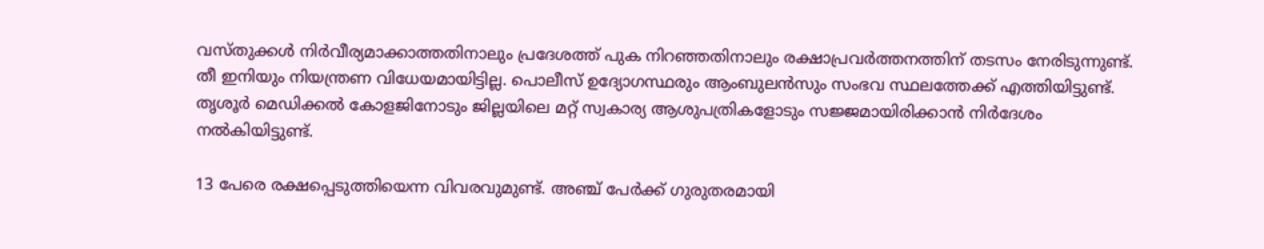വസ്തുക്കള്‍ നിര്‍വീര്യമാക്കാത്തതിനാലും പ്രദേശത്ത് പുക നിറഞ്ഞതിനാലും രക്ഷാപ്രവര്‍ത്തനത്തിന് തടസം നേരിടുന്നുണ്ട്. തീ ഇനിയും നിയന്ത്രണ വിധേയമായിട്ടില്ല. പൊലീസ് ഉദ്യോഗസ്ഥരും ആംബുലന്‍സും സംഭവ സ്ഥലത്തേക്ക് എത്തിയിട്ടുണ്ട്. തൃശൂര്‍ മെഡിക്കല്‍ കോളജിനോടും ജില്ലയിലെ മറ്റ് സ്വകാര്യ ആശുപത്രികളോടും സജ്ജമായിരിക്കാന്‍ നിര്‍ദേശം നല്‍കിയിട്ടുണ്ട്.

13 പേരെ രക്ഷപ്പെടുത്തിയെന്ന വിവരവുമുണ്ട്. അഞ്ച് പേര്‍ക്ക് ഗുരുതരമായി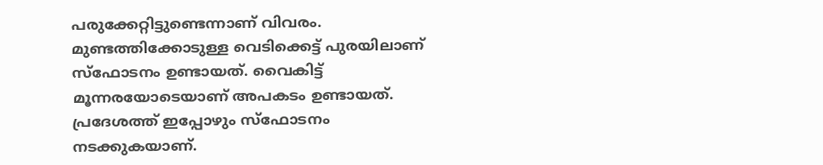പരുക്കേറ്റിട്ടുണ്ടെന്നാണ് വിവരം. മുണ്ടത്തിക്കോടുള്ള വെടിക്കെട്ട് പുരയിലാണ് സ്‌ഫോടനം ഉണ്ടായത്. വൈകിട്ട് മൂന്നരയോടെയാണ് അപകടം ഉണ്ടായത്. പ്രദേശത്ത് ഇപ്പോഴും സ്‌ഫോടനം നടക്കുകയാണ്.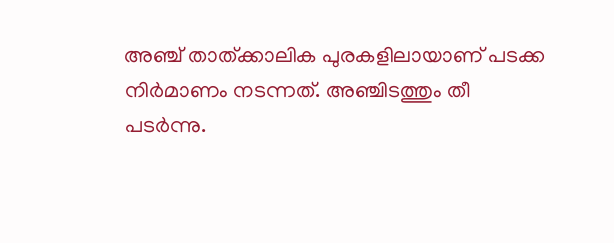അഞ്ച് താത്ക്കാലിക പുരകളിലായാണ് പടക്ക നിര്‍മാണം നടന്നത്. അഞ്ചിടത്തും തീ പടര്‍ന്നു.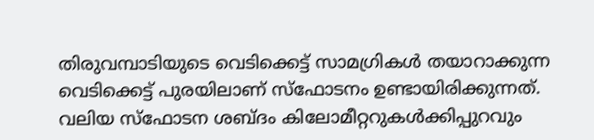തിരുവമ്പാടിയുടെ വെടിക്കെട്ട് സാമഗ്രികള്‍ തയാറാക്കുന്ന വെടിക്കെട്ട് പുരയിലാണ് സ്‌ഫോടനം ഉണ്ടായിരിക്കുന്നത്. വലിയ സ്‌ഫോടന ശബ്ദം കിലോമീറ്ററുകള്‍ക്കിപ്പുറവും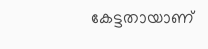കേട്ടതായാണ്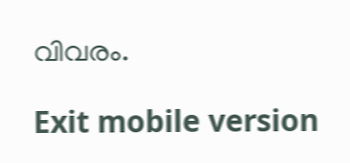വിവരം.

Exit mobile version